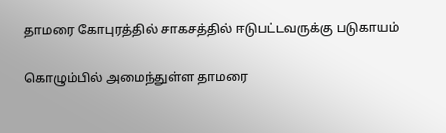தாமரை கோபுரத்தில் சாகசத்தில் ஈடுபட்டவருக்கு படுகாயம்

கொழும்பில் அமைந்துள்ள தாமரை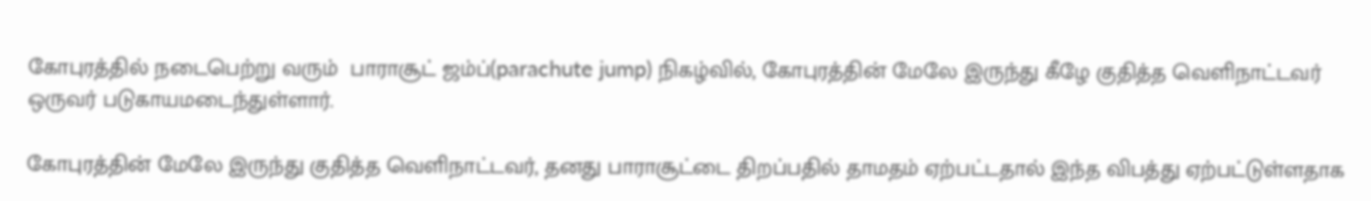கோபுரத்தில் நடைபெற்று வரும்  பாராசூட் ஜம்ப்(parachute jump) நிகழ்வில், கோபுரத்தின் மேலே இருந்து கீழே குதித்த வெளிநாட்டவர் ஒருவர் படுகாயமடைந்துள்ளார்.

கோபுரத்தின் மேலே இருந்து குதித்த வெளிநாட்டவர், தனது பாராசூட்டை திறப்பதில் தாமதம் ஏற்பட்டதால் இந்த விபத்து ஏற்பட்டுள்ளதாக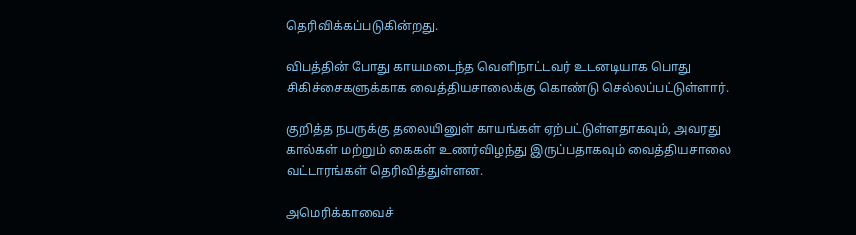தெரிவிக்கப்படுகின்றது.

விபத்தின் போது காயமடைந்த வெளிநாட்டவர் உடனடியாக பொது சிகிச்சைகளுக்காக வைத்தியசாலைக்கு கொண்டு செல்லப்பட்டுள்ளார்.

குறித்த நபருக்கு தலையினுள் காயங்கள் ஏற்பட்டுள்ளதாகவும், அவரது கால்கள் மற்றும் கைகள் உணர்விழந்து இருப்பதாகவும் வைத்தியசாலை வட்டாரங்கள் தெரிவித்துள்ளன.

அமெரிக்காவைச்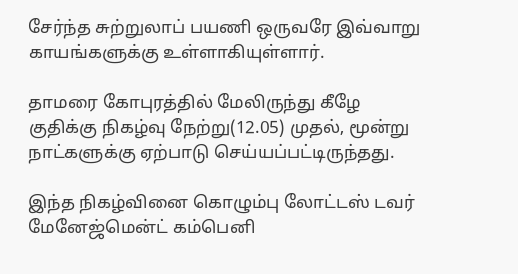சேர்ந்த சுற்றுலாப் பயணி ஒருவரே இவ்வாறு காயங்களுக்கு உள்ளாகியுள்ளார்.

தாமரை கோபுரத்தில் மேலிருந்து கீழே குதிக்கு நிகழ்வு நேற்று(12.05) முதல், மூன்று நாட்களுக்கு ஏற்பாடு செய்யப்பட்டிருந்தது.

இந்த நிகழ்வினை கொழும்பு லோட்டஸ் டவர் மேனேஜ்மென்ட் கம்பெனி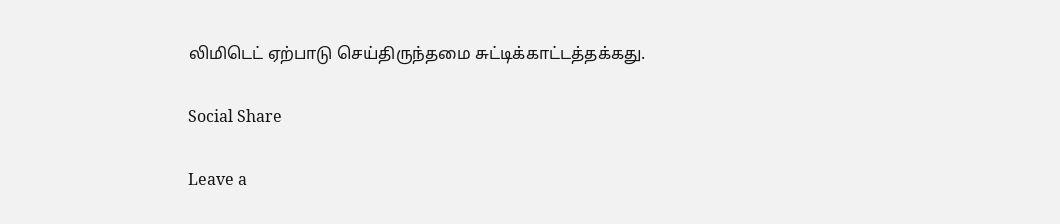லிமிடெட் ஏற்பாடு செய்திருந்தமை சுட்டிக்காட்டத்தக்கது.

Social Share

Leave a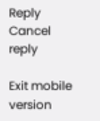Reply Cancel reply

Exit mobile version